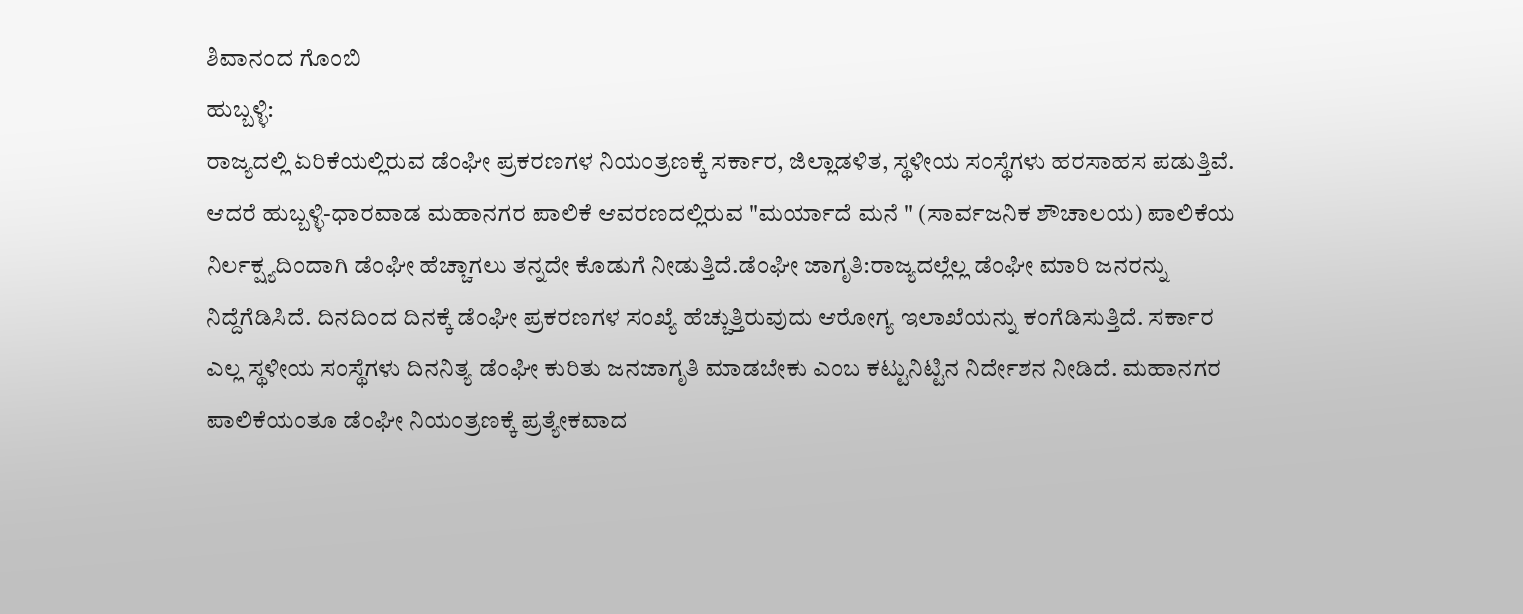ಶಿವಾನಂದ ಗೊಂಬಿ
ಹುಬ್ಬಳ್ಳಿ:
ರಾಜ್ಯದಲ್ಲಿ ಏರಿಕೆಯಲ್ಲಿರುವ ಡೆಂಘೀ ಪ್ರಕರಣಗಳ ನಿಯಂತ್ರಣಕ್ಕೆ ಸರ್ಕಾರ, ಜಿಲ್ಲಾಡಳಿತ, ಸ್ಥಳೀಯ ಸಂಸ್ಥೆಗಳು ಹರಸಾಹಸ ಪಡುತ್ತಿವೆ. ಆದರೆ ಹುಬ್ಬಳ್ಳಿ-ಧಾರವಾಡ ಮಹಾನಗರ ಪಾಲಿಕೆ ಆವರಣದಲ್ಲಿರುವ "ಮರ್ಯಾದೆ ಮನೆ " (ಸಾರ್ವಜನಿಕ ಶೌಚಾಲಯ) ಪಾಲಿಕೆಯ ನಿರ್ಲಕ್ಷ್ಯದಿಂದಾಗಿ ಡೆಂಘೀ ಹೆಚ್ಚಾಗಲು ತನ್ನದೇ ಕೊಡುಗೆ ನೀಡುತ್ತಿದೆ.ಡೆಂಘೀ ಜಾಗೃತಿ:ರಾಜ್ಯದಲ್ಲೆಲ್ಲ ಡೆಂಘೀ ಮಾರಿ ಜನರನ್ನು ನಿದ್ದೆಗೆಡಿಸಿದೆ. ದಿನದಿಂದ ದಿನಕ್ಕೆ ಡೆಂಘೀ ಪ್ರಕರಣಗಳ ಸಂಖ್ಯೆ ಹೆಚ್ಚುತ್ತಿರುವುದು ಆರೋಗ್ಯ ಇಲಾಖೆಯನ್ನು ಕಂಗೆಡಿಸುತ್ತಿದೆ. ಸರ್ಕಾರ ಎಲ್ಲ ಸ್ಥಳೀಯ ಸಂಸ್ಥೆಗಳು ದಿನನಿತ್ಯ ಡೆಂಘೀ ಕುರಿತು ಜನಜಾಗೃತಿ ಮಾಡಬೇಕು ಎಂಬ ಕಟ್ಟುನಿಟ್ಟಿನ ನಿರ್ದೇಶನ ನೀಡಿದೆ. ಮಹಾನಗರ ಪಾಲಿಕೆಯಂತೂ ಡೆಂಘೀ ನಿಯಂತ್ರಣಕ್ಕೆ ಪ್ರತ್ಯೇಕವಾದ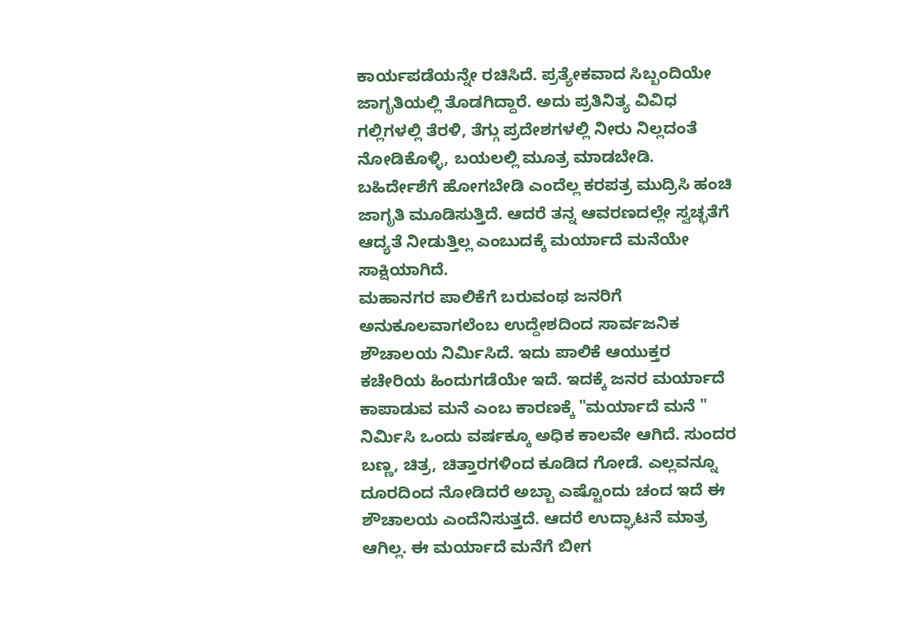ಕಾರ್ಯಪಡೆಯನ್ನೇ ರಚಿಸಿದೆ. ಪ್ರತ್ಯೇಕವಾದ ಸಿಬ್ಬಂದಿಯೇ ಜಾಗೃತಿಯಲ್ಲಿ ತೊಡಗಿದ್ದಾರೆ. ಅದು ಪ್ರತಿನಿತ್ಯ ವಿವಿಧ ಗಲ್ಲಿಗಳಲ್ಲಿ ತೆರಳಿ, ತೆಗ್ಗು ಪ್ರದೇಶಗಳಲ್ಲಿ ನೀರು ನಿಲ್ಲದಂತೆ ನೋಡಿಕೊಳ್ಳಿ, ಬಯಲಲ್ಲಿ ಮೂತ್ರ ಮಾಡಬೇಡಿ. ಬಹಿರ್ದೇಶೆಗೆ ಹೋಗಬೇಡಿ ಎಂದೆಲ್ಲ ಕರಪತ್ರ ಮುದ್ರಿಸಿ ಹಂಚಿ ಜಾಗೃತಿ ಮೂಡಿಸುತ್ತಿದೆ. ಆದರೆ ತನ್ನ ಆವರಣದಲ್ಲೇ ಸ್ವಚ್ಛತೆಗೆ ಆದ್ಯತೆ ನೀಡುತ್ತಿಲ್ಲ ಎಂಬುದಕ್ಕೆ ಮರ್ಯಾದೆ ಮನೆಯೇ ಸಾಕ್ಷಿಯಾಗಿದೆ.
ಮಹಾನಗರ ಪಾಲಿಕೆಗೆ ಬರುವಂಥ ಜನರಿಗೆ ಅನುಕೂಲವಾಗಲೆಂಬ ಉದ್ದೇಶದಿಂದ ಸಾರ್ವಜನಿಕ ಶೌಚಾಲಯ ನಿರ್ಮಿಸಿದೆ. ಇದು ಪಾಲಿಕೆ ಆಯುಕ್ತರ ಕಚೇರಿಯ ಹಿಂದುಗಡೆಯೇ ಇದೆ. ಇದಕ್ಕೆ ಜನರ ಮರ್ಯಾದೆ ಕಾಪಾಡುವ ಮನೆ ಎಂಬ ಕಾರಣಕ್ಕೆ "ಮರ್ಯಾದೆ ಮನೆ " ನಿರ್ಮಿಸಿ ಒಂದು ವರ್ಷಕ್ಕೂ ಅಧಿಕ ಕಾಲವೇ ಆಗಿದೆ. ಸುಂದರ ಬಣ್ಣ, ಚಿತ್ರ, ಚಿತ್ತಾರಗಳಿಂದ ಕೂಡಿದ ಗೋಡೆ. ಎಲ್ಲವನ್ನೂ ದೂರದಿಂದ ನೋಡಿದರೆ ಅಬ್ಬಾ ಎಷ್ಟೊಂದು ಚಂದ ಇದೆ ಈ ಶೌಚಾಲಯ ಎಂದೆನಿಸುತ್ತದೆ. ಆದರೆ ಉದ್ಘಾಟನೆ ಮಾತ್ರ ಆಗಿಲ್ಲ. ಈ ಮರ್ಯಾದೆ ಮನೆಗೆ ಬೀಗ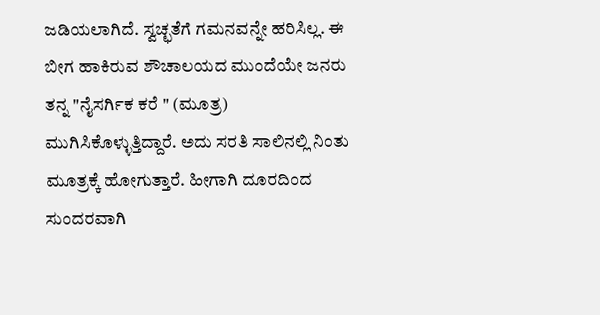ಜಡಿಯಲಾಗಿದೆ. ಸ್ವಚ್ಛತೆಗೆ ಗಮನವನ್ನೇ ಹರಿಸಿಲ್ಲ. ಈ ಬೀಗ ಹಾಕಿರುವ ಶೌಚಾಲಯದ ಮುಂದೆಯೇ ಜನರು ತನ್ನ "ನೈಸರ್ಗಿಕ ಕರೆ " (ಮೂತ್ರ) ಮುಗಿಸಿಕೊಳ್ಳುತ್ತಿದ್ದಾರೆ. ಅದು ಸರತಿ ಸಾಲಿನಲ್ಲಿ ನಿಂತು ಮೂತ್ರಕ್ಕೆ ಹೋಗುತ್ತಾರೆ. ಹೀಗಾಗಿ ದೂರದಿಂದ ಸುಂದರವಾಗಿ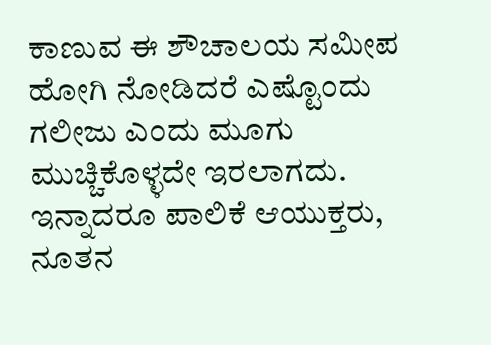ಕಾಣುವ ಈ ಶೌಚಾಲಯ ಸಮೀಪ ಹೋಗಿ ನೋಡಿದರೆ ಎಷ್ಟೊಂದು ಗಲೀಜು ಎಂದು ಮೂಗು ಮುಚ್ಚಿಕೊಳ್ಳದೇ ಇರಲಾಗದು.
ಇನ್ನಾದರೂ ಪಾಲಿಕೆ ಆಯುಕ್ತರು, ನೂತನ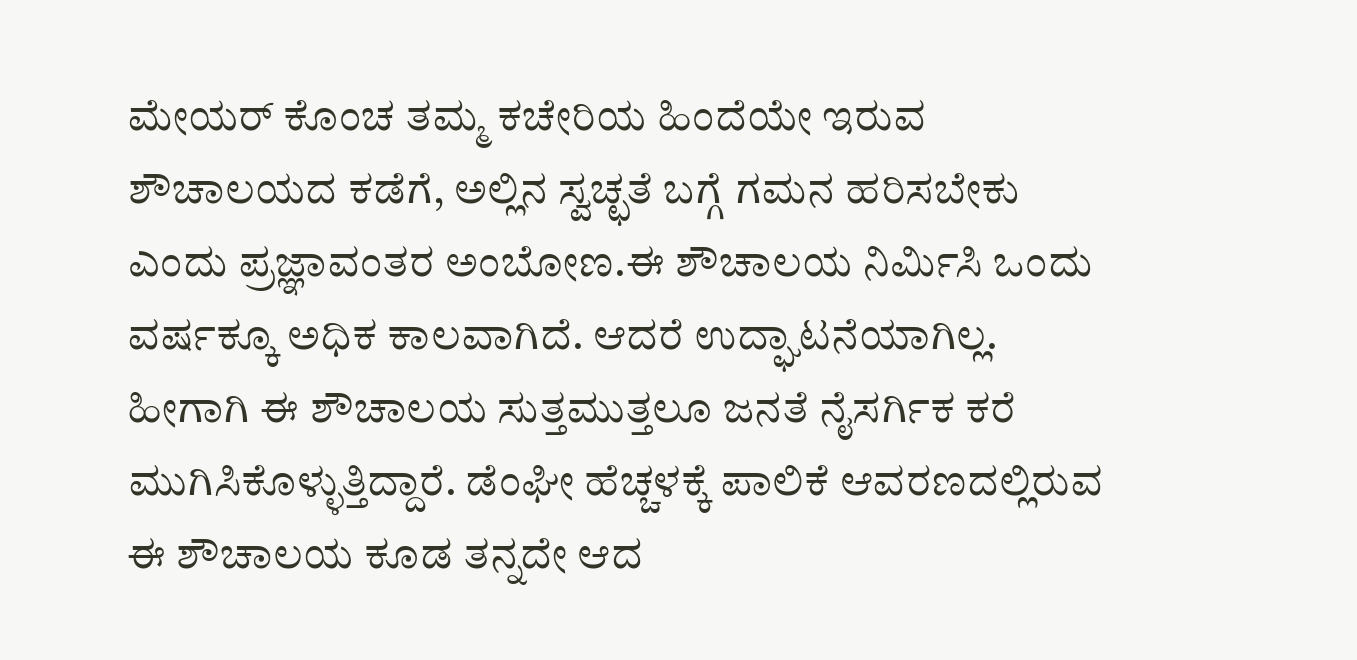ಮೇಯರ್ ಕೊಂಚ ತಮ್ಮ ಕಚೇರಿಯ ಹಿಂದೆಯೇ ಇರುವ ಶೌಚಾಲಯದ ಕಡೆಗೆ, ಅಲ್ಲಿನ ಸ್ವಚ್ಛತೆ ಬಗ್ಗೆ ಗಮನ ಹರಿಸಬೇಕು ಎಂದು ಪ್ರಜ್ಞಾವಂತರ ಅಂಬೋಣ.ಈ ಶೌಚಾಲಯ ನಿರ್ಮಿಸಿ ಒಂದು ವರ್ಷಕ್ಕೂ ಅಧಿಕ ಕಾಲವಾಗಿದೆ. ಆದರೆ ಉದ್ಘಾಟನೆಯಾಗಿಲ್ಲ. ಹೀಗಾಗಿ ಈ ಶೌಚಾಲಯ ಸುತ್ತಮುತ್ತಲೂ ಜನತೆ ನೈಸರ್ಗಿಕ ಕರೆ ಮುಗಿಸಿಕೊಳ್ಳುತ್ತಿದ್ದಾರೆ. ಡೆಂಘೀ ಹೆಚ್ಚಳಕ್ಕೆ ಪಾಲಿಕೆ ಆವರಣದಲ್ಲಿರುವ ಈ ಶೌಚಾಲಯ ಕೂಡ ತನ್ನದೇ ಆದ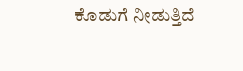ಕೊಡುಗೆ ನೀಡುತ್ತಿದೆ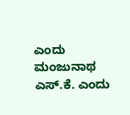ಎಂದು ಮಂಜುನಾಥ ಎಸ್.ಕೆ. ಎಂದು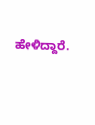ಹೇಳಿದ್ದಾರೆ.